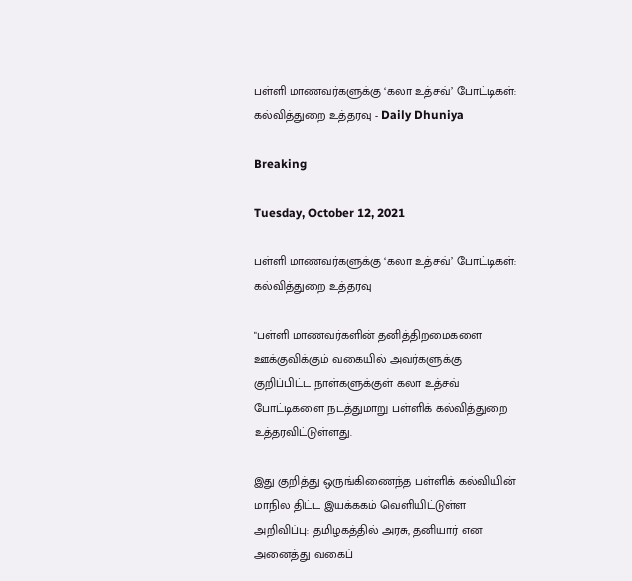பள்ளி மாணவர்களுக்கு ‘கலா உத்சவ்’ போட்டிகள்: கல்வித்துறை உத்தரவு - Daily Dhuniya

Breaking

Tuesday, October 12, 2021

பள்ளி மாணவர்களுக்கு ‘கலா உத்சவ்’ போட்டிகள்: கல்வித்துறை உத்தரவு

"பள்ளி மாணவர்களின் தனித்திறமைகளை ஊக்குவிக்கும் வகையில் அவர்களுக்கு குறிப்பிட்ட நாள்களுக்குள் கலா உத்சவ் போட்டிகளை நடத்துமாறு பள்ளிக் கல்வித்துறை உத்தரவிட்டுள்ளது.

இது குறித்து ஒருங்கிணைந்த பள்ளிக் கல்வியின் மாநில திட்ட இயக்ககம் வெளியிட்டுள்ள அறிவிப்பு: தமிழகத்தில் அரசு, தனியார் என அனைத்து வகைப்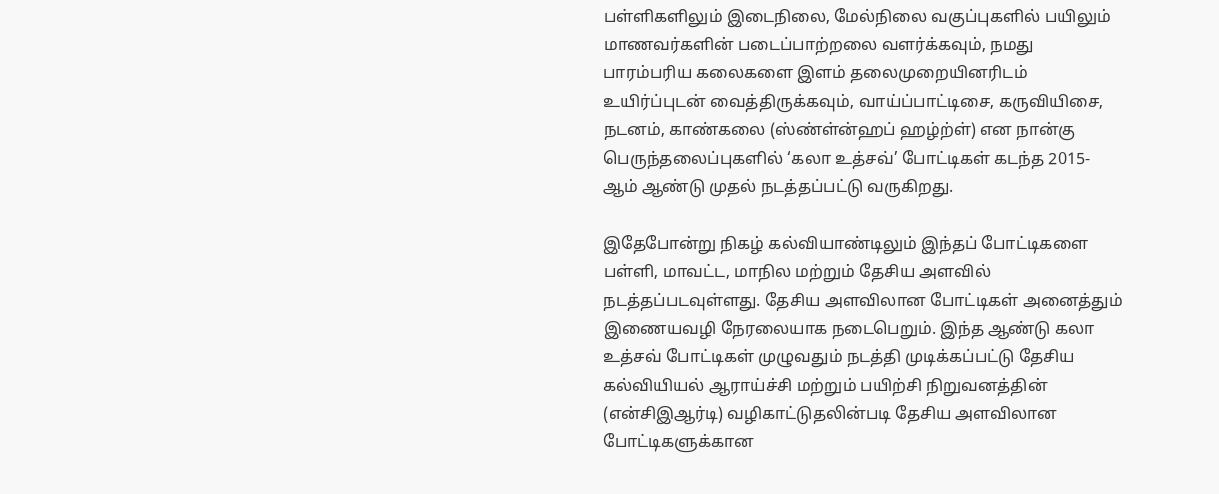பள்ளிகளிலும் இடைநிலை, மேல்நிலை வகுப்புகளில் பயிலும் மாணவர்களின் படைப்பாற்றலை வளர்க்கவும், நமது பாரம்பரிய கலைகளை இளம் தலைமுறையினரிடம் உயிர்ப்புடன் வைத்திருக்கவும், வாய்ப்பாட்டிசை, கருவியிசை, நடனம், காண்கலை (ஸ்ண்ள்ன்ஹப் ஹழ்ற்ள்) என நான்கு பெருந்தலைப்புகளில் ‘கலா உத்சவ்’ போட்டிகள் கடந்த 2015-ஆம் ஆண்டு முதல் நடத்தப்பட்டு வருகிறது.

இதேபோன்று நிகழ் கல்வியாண்டிலும் இந்தப் போட்டிகளை பள்ளி, மாவட்ட, மாநில மற்றும் தேசிய அளவில் நடத்தப்படவுள்ளது. தேசிய அளவிலான போட்டிகள் அனைத்தும் இணையவழி நேரலையாக நடைபெறும். இந்த ஆண்டு கலா உத்சவ் போட்டிகள் முழுவதும் நடத்தி முடிக்கப்பட்டு தேசிய கல்வியியல் ஆராய்ச்சி மற்றும் பயிற்சி நிறுவனத்தின் (என்சிஇஆர்டி) வழிகாட்டுதலின்படி தேசிய அளவிலான போட்டிகளுக்கான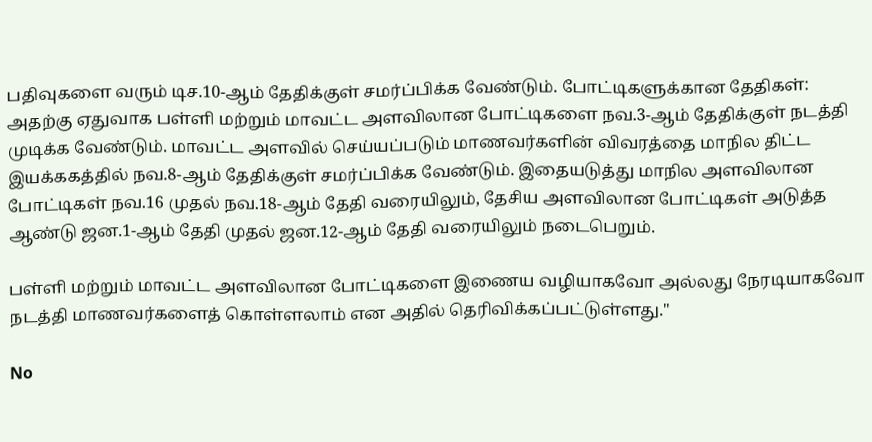பதிவுகளை வரும் டிச.10-ஆம் தேதிக்குள் சமர்ப்பிக்க வேண்டும். போட்டிகளுக்கான தேதிகள்: அதற்கு ஏதுவாக பள்ளி மற்றும் மாவட்ட அளவிலான போட்டிகளை நவ.3-ஆம் தேதிக்குள் நடத்தி முடிக்க வேண்டும். மாவட்ட அளவில் செய்யப்படும் மாணவர்களின் விவரத்தை மாநில திட்ட இயக்ககத்தில் நவ.8-ஆம் தேதிக்குள் சமர்ப்பிக்க வேண்டும். இதையடுத்து மாநில அளவிலான போட்டிகள் நவ.16 முதல் நவ.18-ஆம் தேதி வரையிலும், தேசிய அளவிலான போட்டிகள் அடுத்த ஆண்டு ஜன.1-ஆம் தேதி முதல் ஜன.12-ஆம் தேதி வரையிலும் நடைபெறும்.

பள்ளி மற்றும் மாவட்ட அளவிலான போட்டிகளை இணைய வழியாகவோ அல்லது நேரடியாகவோ நடத்தி மாணவர்களைத் கொள்ளலாம் என அதில் தெரிவிக்கப்பட்டுள்ளது."

No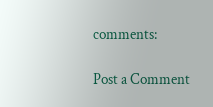comments:

Post a Comment